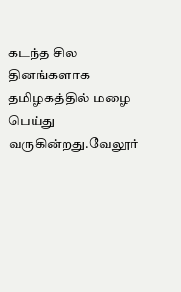கடந்த சில தினங்களாக தமிழகத்தில் மழை பெய்து வருகின்றது.வேலூர்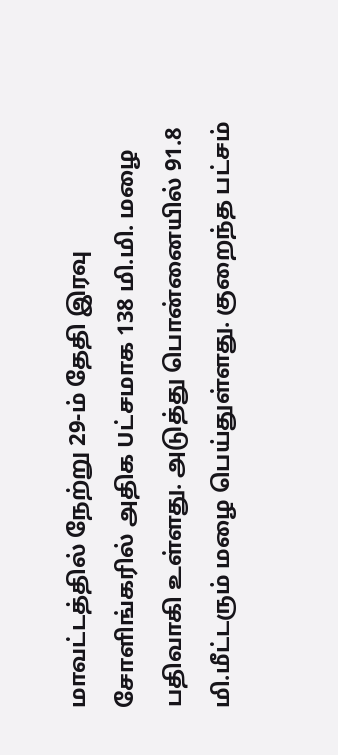மாவட்டத்தில் நேற்று 29-ம் தேதி இரவு சோளிங்கரில் அதிக Uட்சமாக 138 மி.மி. மழை பதிவாகி உள்ளது. அடுத்து பொன்னையில் 91.8 மி.மீட்டரும் மழை பெய்துள்ளது. குறைந்த பட்சம்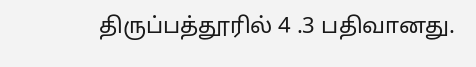திருப்பத்தூரில் 4 .3 பதிவானது.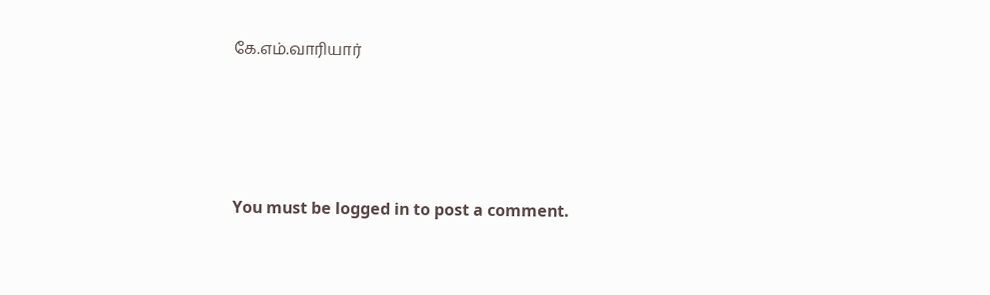கே.எம்.வாரியார்




You must be logged in to post a comment.